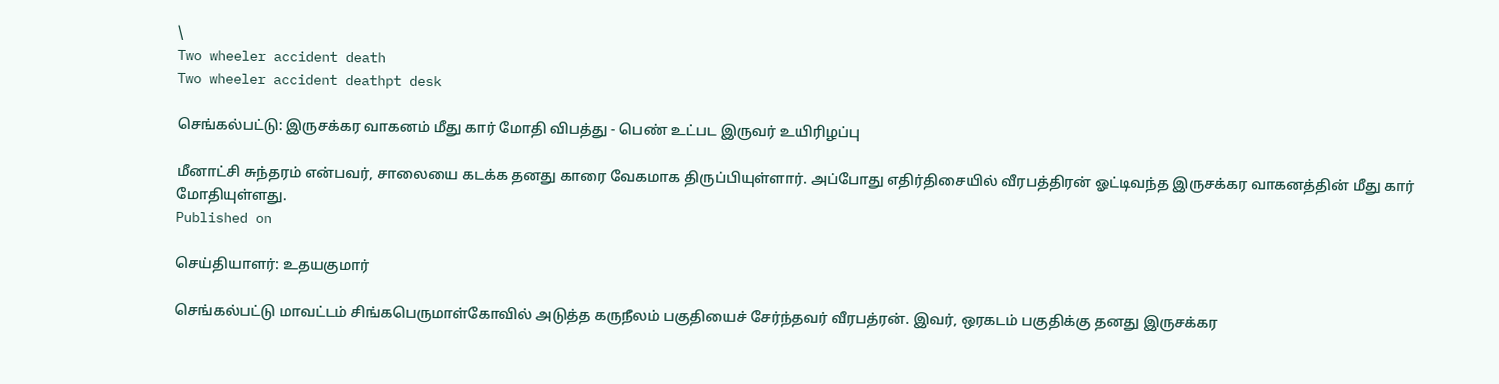\
Two wheeler accident death
Two wheeler accident deathpt desk

செங்கல்பட்டு: இருசக்கர வாகனம் மீது கார் மோதி விபத்து - பெண் உட்பட இருவர் உயிரிழப்பு

மீனாட்சி சுந்தரம் என்பவர், சாலையை கடக்க தனது காரை வேகமாக திருப்பியுள்ளார். அப்போது எதிர்திசையில் வீரபத்திரன் ஓட்டிவந்த இருசக்கர வாகனத்தின் மீது கார் மோதியுள்ளது.
Published on

செய்தியாளர்: உதயகுமார்

செங்கல்பட்டு மாவட்டம் சிங்கபெருமாள்கோவில் அடுத்த கருநீலம் பகுதியைச் சேர்ந்தவர் வீரபத்ரன். இவர், ஒரகடம் பகுதிக்கு தனது இருசக்கர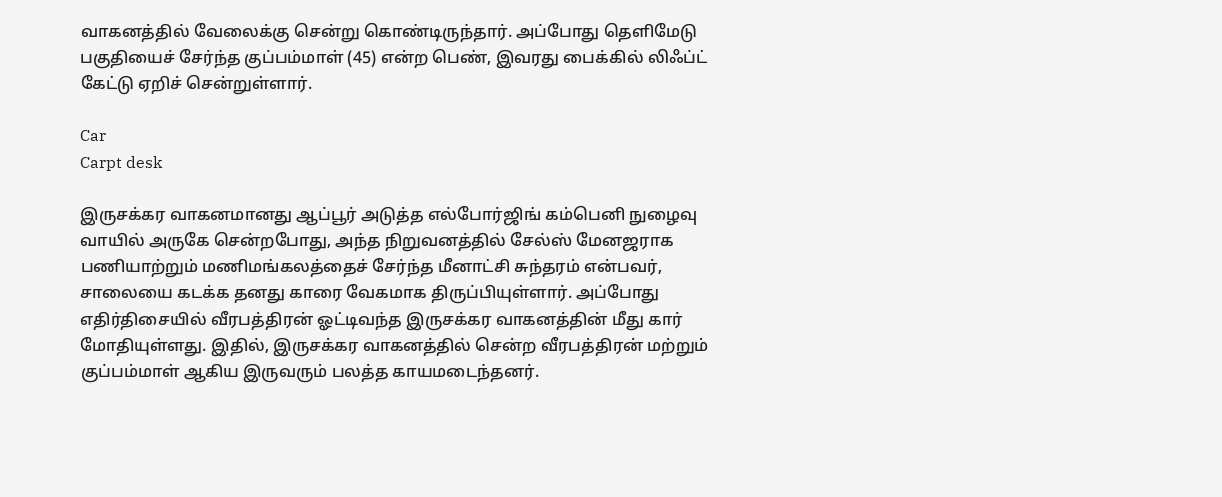வாகனத்தில் வேலைக்கு சென்று கொண்டிருந்தார். அப்போது தெளிமேடு பகுதியைச் சேர்ந்த குப்பம்மாள் (45) என்ற பெண், இவரது பைக்கில் லிஃப்ட் கேட்டு ஏறிச் சென்றுள்ளார்.

Car
Carpt desk

இருசக்கர வாகனமானது ஆப்பூர் அடுத்த எல்போர்ஜிங் கம்பெனி நுழைவு வாயில் அருகே சென்றபோது, அந்த நிறுவனத்தில் சேல்ஸ் மேனஜராக பணியாற்றும் மணிமங்கலத்தைச் சேர்ந்த மீனாட்சி சுந்தரம் என்பவர், சாலையை கடக்க தனது காரை வேகமாக திருப்பியுள்ளார். அப்போது எதிர்திசையில் வீரபத்திரன் ஓட்டிவந்த இருசக்கர வாகனத்தின் மீது கார் மோதியுள்ளது. இதில், இருசக்கர வாகனத்தில் சென்ற வீரபத்திரன் மற்றும் குப்பம்மாள் ஆகிய இருவரும் பலத்த காயமடைந்தனர்.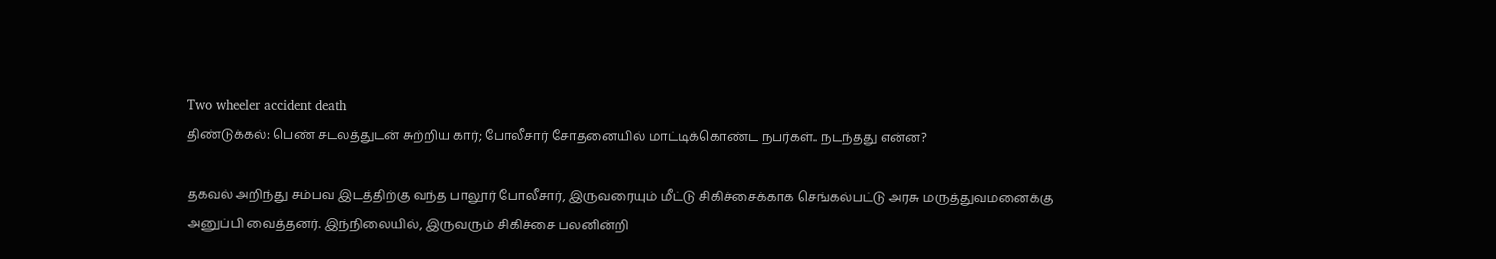Two wheeler accident death
திண்டுக்கல்: பெண் சடலத்துடன் சுற்றிய கார்; போலீசார் சோதனையில் மாட்டிக்கொண்ட நபர்கள்.. நடந்தது என்ன?

தகவல் அறிந்து சம்பவ இடத்திற்கு வந்த பாலூர் போலீசார், இருவரையும் மீட்டு சிகிச்சைக்காக செங்கல்பட்டு அரசு மருத்துவமனைக்கு அனுப்பி வைத்தனர். இந்நிலையில், இருவரும் சிகிச்சை பலனின்றி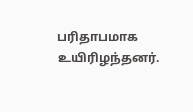பரிதாபமாக உயிரிழந்தனர்.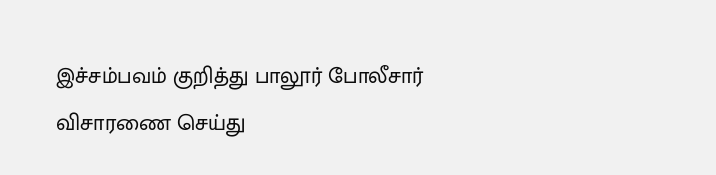இச்சம்பவம் குறித்து பாலூர் போலீசார் விசாரணை செய்து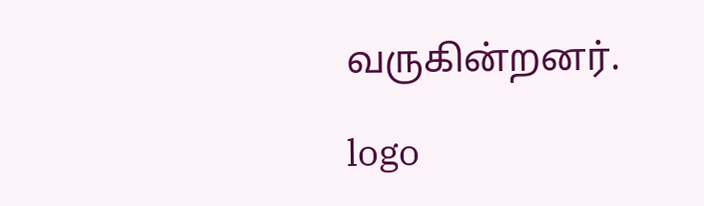வருகின்றனர்.

logo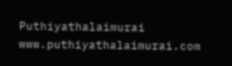Puthiyathalaimurai
www.puthiyathalaimurai.com